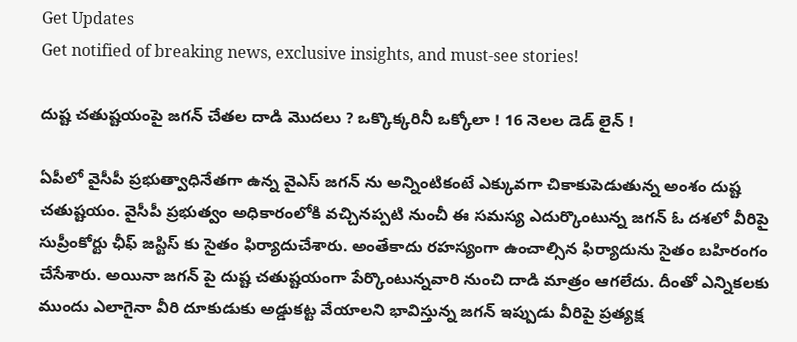Get Updates
Get notified of breaking news, exclusive insights, and must-see stories!

దుష్ట చతుష్టయంపై జగన్ చేతల దాడి మొదలు ? ఒక్కొక్కరినీ ఒక్కోలా ! 16 నెలల డెడ్ లైన్ !

ఏపీలో వైసీపీ ప్రభుత్వాధినేతగా ఉన్న వైఎస్ జగన్ ను అన్నింటికంటే ఎక్కువగా చికాకుపెడుతున్న అంశం దుష్ట చతుష్టయం. వైసీపీ ప్రభుత్వం అధికారంలోకి వచ్చినప్పటి నుంచీ ఈ సమస్య ఎదుర్కొంటున్న జగన్ ఓ దశలో వీరిపై సుప్రీంకోర్టు ఛీఫ్ జస్టిస్ కు సైతం ఫిర్యాదుచేశారు. అంతేకాదు రహస్యంగా ఉంచాల్సిన ఫిర్యాదును సైతం బహిరంగం చేసేశారు. అయినా జగన్ పై దుష్ట చతుష్టయంగా పేర్కొంటున్నవారి నుంచి దాడి మాత్రం ఆగలేదు. దీంతో ఎన్నికలకు ముందు ఎలాగైనా వీరి దూకుడుకు అడ్డుకట్ట వేయాలని భావిస్తున్న జగన్ ఇప్పుడు వీరిపై ప్రత్యక్ష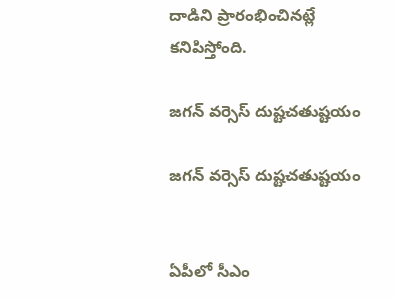దాడిని ప్రారంభించినట్లే కనిపిస్తోంది.

జగన్ వర్సెస్ దుష్టచతుష్టయం

జగన్ వర్సెస్ దుష్టచతుష్టయం


ఏపీలో సీఎం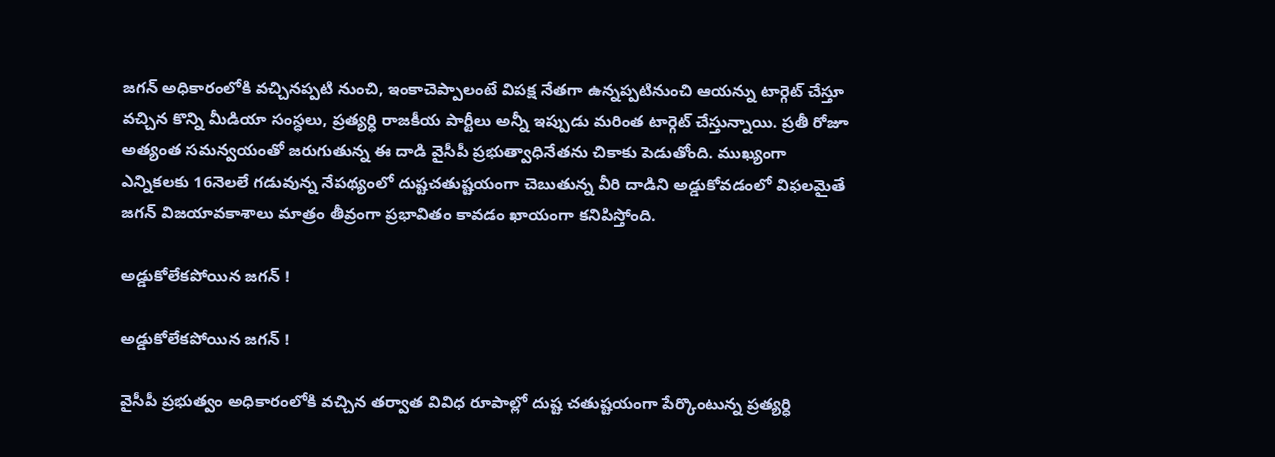జగన్ అధికారంలోకి వచ్చినప్పటి నుంచి, ఇంకాచెప్పాలంటే విపక్ష నేతగా ఉన్నప్పటినుంచి ఆయన్ను టార్గెట్ చేస్తూ వచ్చిన కొన్ని మీడియా సంస్ధలు, ప్రత్యర్ధి రాజకీయ పార్టీలు అన్నీ ఇప్పుడు మరింత టార్గెట్ చేస్తున్నాయి. ప్రతీ రోజూ అత్యంత సమన్వయంతో జరుగుతున్న ఈ దాడి వైసీపీ ప్రభుత్వాధినేతను చికాకు పెడుతోంది. ముఖ్యంగా ఎన్నికలకు 16నెలలే గడువున్న నేపథ్యంలో దుష్టచతుష్టయంగా చెబుతున్న వీరి దాడిని అడ్డుకోవడంలో విఫలమైతే జగన్ విజయావకాశాలు మాత్రం తీవ్రంగా ప్రభావితం కావడం ఖాయంగా కనిపిస్తోంది.

అడ్డుకోలేకపోయిన జగన్ !

అడ్డుకోలేకపోయిన జగన్ !

వైసీపీ ప్రభుత్వం అధికారంలోకి వచ్చిన తర్వాత వివిధ రూపాల్లో దుష్ట చతుష్టయంగా పేర్కొంటున్న ప్రత్యర్ధి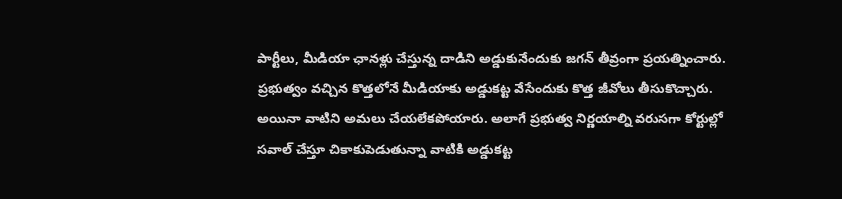పార్టీలు, మీడియా ఛానళ్లు చేస్తున్న దాడిని అడ్డుకునేందుకు జగన్ తీవ్రంగా ప్రయత్నించారు. ప్రభుత్వం వచ్చిన కొత్తలోనే మీడియాకు అడ్డుకట్ట వేసేందుకు కొత్త జీవోలు తీసుకొచ్చారు. అయినా వాటిని అమలు చేయలేకపోయారు. అలాగే ప్రభుత్వ నిర్ణయాల్ని వరుసగా కోర్టుల్లో సవాల్ చేస్తూ చికాకుపెడుతున్నా వాటికి అడ్డుకట్ట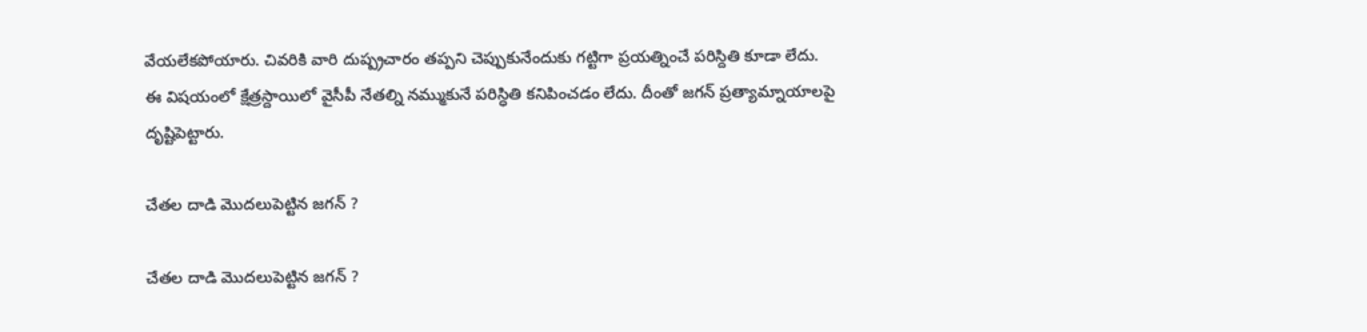వేయలేకపోయారు. చివరికి వారి దుష్ప్రచారం తప్పని చెప్పుకునేందుకు గట్టిగా ప్రయత్నించే పరిస్దితి కూడా లేదు. ఈ విషయంలో క్షేత్రస్దాయిలో వైసీపీ నేతల్ని నమ్ముకునే పరిస్ధితి కనిపించడం లేదు. దీంతో జగన్ ప్రత్యామ్నాయాలపై దృష్టిపెట్టారు.

చేతల దాడి మొదలుపెట్టిన జగన్ ?

చేతల దాడి మొదలుపెట్టిన జగన్ ?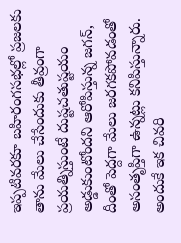ఇప్పటివరకూ బహిరంగసభల్లో ప్రజలకు తాను మేలు చేసేందుకు తీవ్రంగా ప్రయత్నిస్తుంటే దుష్టచతుష్టయం అడ్డుకుంటోందని ఆరోపిస్తున్న జగన్, దీంతో పెద్దగా మేలు జరగకపోవడంతో అసంతృప్తిగా ఉన్నట్లు కనిపిస్తున్నారు. అందుకే ఇక చివరి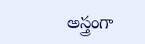అస్త్రంగా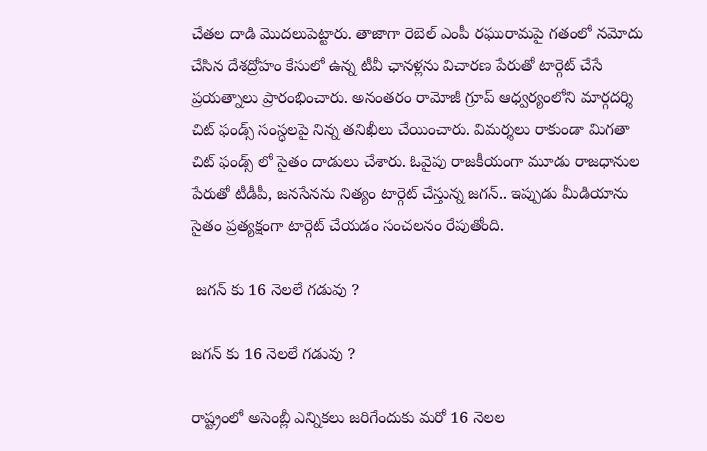చేతల దాడి మొదలుపెట్టారు. తాజాగా రెబెల్ ఎంపీ రఘురామపై గతంలో నమోదు చేసిన దేశద్రోహం కేసులో ఉన్న టీవీ ఛానళ్లను విచారణ పేరుతో టార్గెట్ చేసే ప్రయత్నాలు ప్రారంభించారు. అనంతరం రామోజీ గ్రూప్ ఆధ్వర్యంలోని మార్గదర్శి చిట్ ఫండ్స్ సంస్ధలపై నిన్న తనిఖీలు చేయించారు. విమర్శలు రాకుండా మిగతా చిట్ ఫండ్స్ లో సైతం దాడులు చేశారు. ఓవైపు రాజకీయంగా మూడు రాజధానుల పేరుతో టీడీపీ, జనసేనను నిత్యం టార్గెట్ చేస్తున్న జగన్.. ఇప్పుడు మీడియాను సైతం ప్రత్యక్షంగా టార్గెట్ చేయడం సంచలనం రేపుతోంది.

 జగన్ కు 16 నెలలే గడువు ?

జగన్ కు 16 నెలలే గడువు ?

రాష్ట్రంలో అసెంబ్లీ ఎన్నికలు జరిగేందుకు మరో 16 నెలల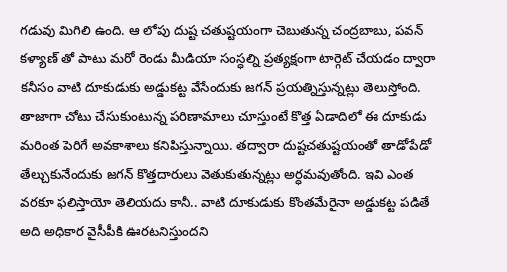గడువు మిగిలి ఉంది. ఆ లోపు దుష్ట చతుష్టయంగా చెబుతున్న చంద్రబాబు, పవన్ కళ్యాణ్ తో పాటు మరో రెండు మీడియా సంస్ధల్ని ప్రత్యక్షంగా టార్గెట్ చేయడం ద్వారా కనీసం వాటి దూకుడుకు అడ్డుకట్ట వేసేందుకు జగన్ ప్రయత్నిస్తున్నట్లు తెలుస్తోంది. తాజాగా చోటు చేసుకుంటున్న పరిణామాలు చూస్తుంటే కొత్త ఏడాదిలో ఈ దూకుడు మరింత పెరిగే అవకాశాలు కనిపిస్తున్నాయి. తద్వారా దుష్టచతుష్టయంతో తాడోపేడో తేల్చుకునేందుకు జగన్ కొత్తదారులు వెతుకుతున్నట్లు అర్ధమవుతోంది. ఇవి ఎంత వరకూ ఫలిస్తాయో తెలియదు కానీ.. వాటి దూకుడుకు కొంతమేరైనా అడ్డుకట్ట పడితే అది అధికార వైసీపీకి ఊరటనిస్తుందని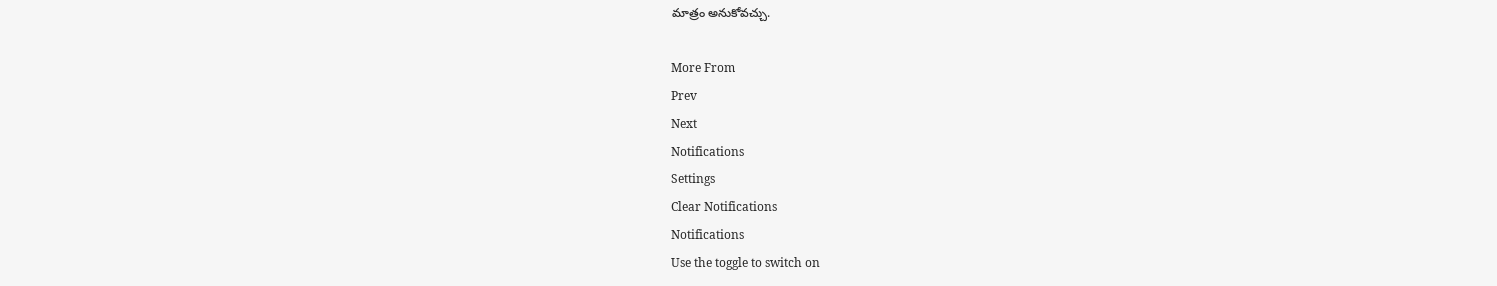మాత్రం అనుకోవచ్చు.

More From
Prev
Next
Notifications
Settings
Clear Notifications
Notifications
Use the toggle to switch on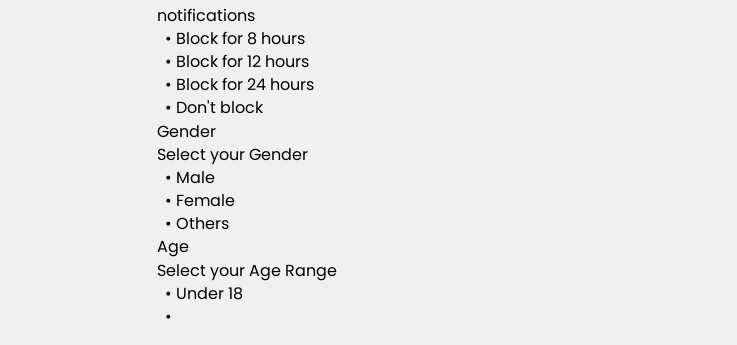notifications
  • Block for 8 hours
  • Block for 12 hours
  • Block for 24 hours
  • Don't block
Gender
Select your Gender
  • Male
  • Female
  • Others
Age
Select your Age Range
  • Under 18
  •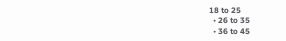18 to 25
  • 26 to 35
  • 36 to 45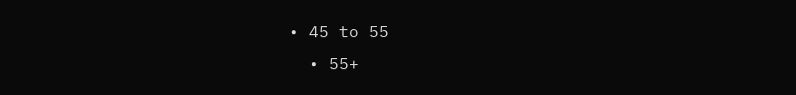• 45 to 55
  • 55+